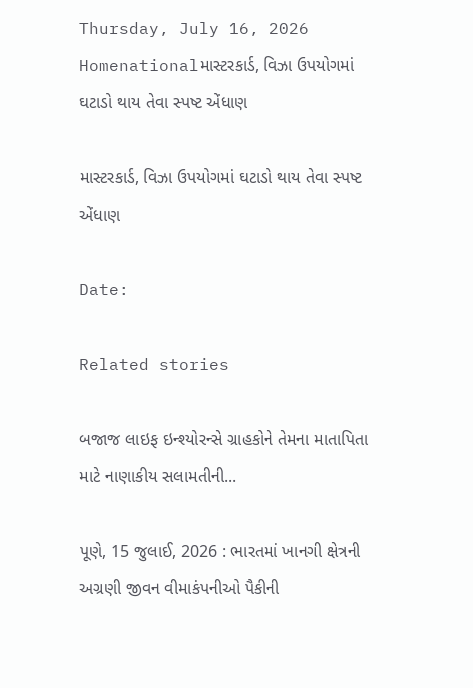Thursday, July 16, 2026
Homenationalમાસ્ટરકાર્ડ, વિઝા ઉપયોગમાં ઘટાડો થાય તેવા સ્પષ્ટ એંધાણ

માસ્ટરકાર્ડ, વિઝા ઉપયોગમાં ઘટાડો થાય તેવા સ્પષ્ટ એંધાણ

Date:

Related stories

બજાજ લાઇફ ઇન્શ્યોરન્સે ગ્રાહકોને તેમના માતાપિતા માટે નાણાકીય સલામતીની...

પૂણે, 15 જુલાઈ, 2026 : ભારતમાં ખાનગી ક્ષેત્રની અગ્રણી જીવન વીમાકંપનીઓ પૈકીની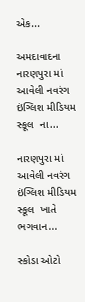એક...

અમદાવાદના નારણપુરા માં આવેલી નવરંગ ઇંગ્લિશ મીડિયમ સ્કૂલ  ના...

નારણપુરા માં આવેલી નવરંગ ઇંગ્લિશ મીડિયમ સ્કૂલ  ખાતે ભગવાન...

સ્કોડા ઓટો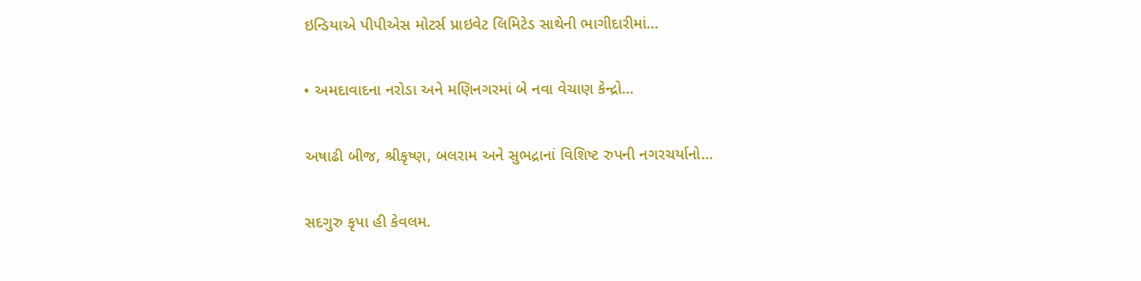ઇન્ડિયાએ પીપીએસ મોટર્સ પ્રાઇવેટ લિમિટેડ સાથેની ભાગીદારીમાં...

• અમદાવાદના નરોડા અને મણિનગરમાં બે નવા વેચાણ કેન્દ્રો...

અષાઢી બીજ, શ્રીકૃષ્ણ, બલરામ અને સુભદ્રાનાં વિશિષ્ટ રુપની નગરચર્યાનો...

સદગુરુ કૃપા હી કેવલમ.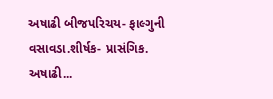અષાઢી બીજપરિચય- ફાલ્ગુની વસાવડા.શીર્ષક- પ્રાસંગિક. અષાઢી...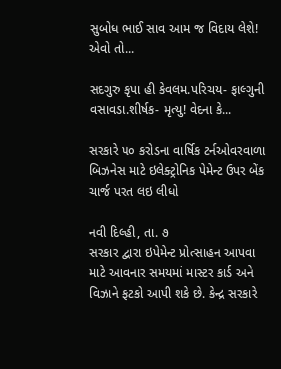સુબોધ ભાઈ સાવ આમ જ વિદાય લેશે! એવો તો...

સદગુરુ કૃપા હી કેવલમ.પરિચય- ફાલ્ગુની વસાવડા.શીર્ષક- મૃત્યુ! વેદના કે...

સરકારે ૫૦ કરોડના વાર્ષિક ટર્નઓવરવાળા બિઝનેસ માટે ઇલેક્ટ્રોનિક પેમેન્ટ ઉપર બેંક ચાર્જ પરત લઇ લીધો

નવી દિલ્હી, તા. ૭
સરકાર દ્વારા ઇપેમેન્ટ પ્રોત્સાહન આપવા માટે આવનાર સમયમાં માસ્ટર કાર્ડ અને વિઝાને ફટકો આપી શકે છે. કેન્દ્ર સરકારે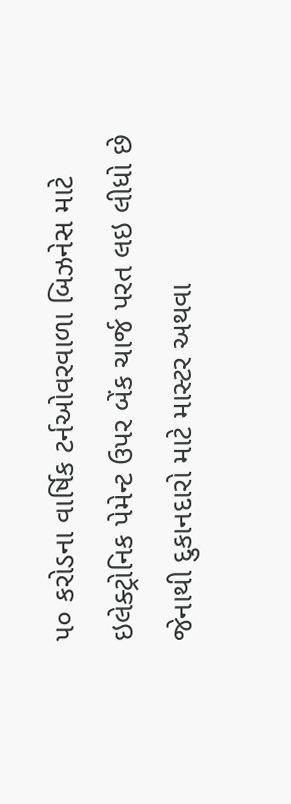૫૦ કરોડના વાર્ષિક ટર્નઓવરવાળા બિઝનેસ માટે ઇલેક્ટ્રોનિક પેમેન્ટ ઉપર બેંક ચાર્જ પરત લઇ લીધો છે જેનાથી દુકાનદારો માટે માસ્ટર અથવા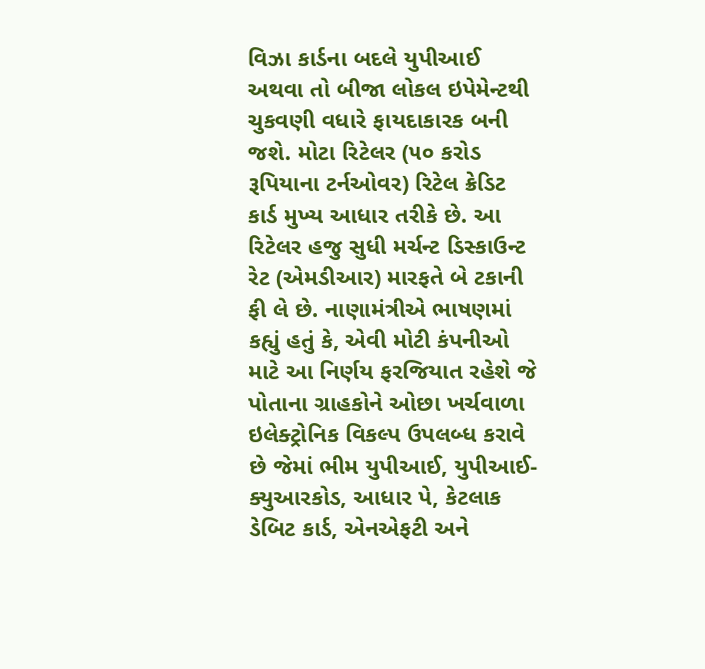વિઝા કાર્ડના બદલે યુપીઆઈ અથવા તો બીજા લોકલ ઇપેમેન્ટથી ચુકવણી વધારે ફાયદાકારક બની જશે. મોટા રિટેલર (૫૦ કરોડ રૂપિયાના ટર્નઓવર) રિટેલ ક્રેડિટ કાર્ડ મુખ્ય આધાર તરીકે છે. આ રિટેલર હજુ સુધી મર્ચન્ટ ડિસ્કાઉન્ટ રેટ (એમડીઆર) મારફતે બે ટકાની ફી લે છે. નાણામંત્રીએ ભાષણમાં કહ્યું હતું કે, એવી મોટી કંપનીઓ માટે આ નિર્ણય ફરજિયાત રહેશે જે પોતાના ગ્રાહકોને ઓછા ખર્ચવાળા ઇલેક્ટ્રોનિક વિકલ્પ ઉપલબ્ધ કરાવે છે જેમાં ભીમ યુપીઆઈ, યુપીઆઈ-ક્યુઆરકોડ, આધાર પે, કેટલાક ડેબિટ કાર્ડ, એનએફટી અને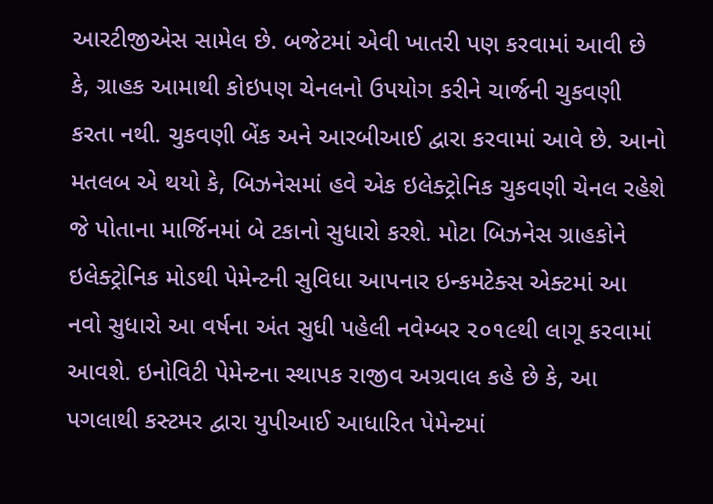આરટીજીએસ સામેલ છે. બજેટમાં એવી ખાતરી પણ કરવામાં આવી છે કે, ગ્રાહક આમાથી કોઇપણ ચેનલનો ઉપયોગ કરીને ચાર્જની ચુકવણી કરતા નથી. ચુકવણી બેંક અને આરબીઆઈ દ્વારા કરવામાં આવે છે. આનો મતલબ એ થયો કે, બિઝનેસમાં હવે એક ઇલેક્ટ્રોનિક ચુકવણી ચેનલ રહેશે જે પોતાના માર્જિનમાં બે ટકાનો સુધારો કરશે. મોટા બિઝનેસ ગ્રાહકોને ઇલેક્ટ્રોનિક મોડથી પેમેન્ટની સુવિધા આપનાર ઇન્કમટેક્સ એક્ટમાં આ નવો સુધારો આ વર્ષના અંત સુધી પહેલી નવેમ્બર ૨૦૧૯થી લાગૂ કરવામાં આવશે. ઇનોવિટી પેમેન્ટના સ્થાપક રાજીવ અગ્રવાલ કહે છે કે, આ પગલાથી કસ્ટમર દ્વારા યુપીઆઈ આધારિત પેમેન્ટમાં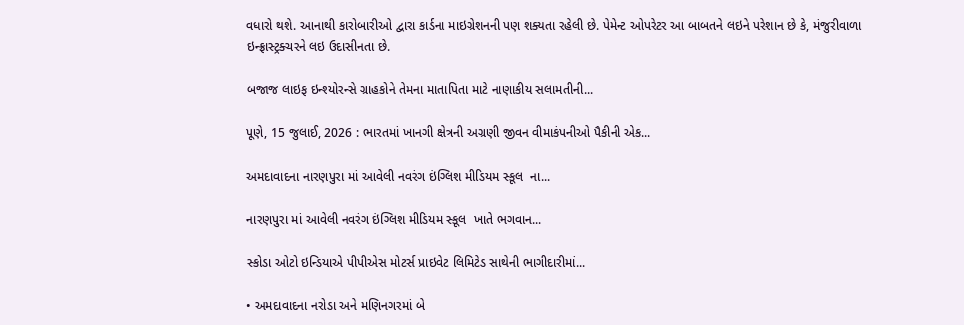વધારો થશે. આનાથી કારોબારીઓ દ્વારા કાર્ડના માઇગ્રેશનની પણ શક્યતા રહેલી છે. પેમેન્ટ ઓપરેટર આ બાબતને લઇને પરેશાન છે કે, મંજુરીવાળા ઇન્ફ્રાસ્ટ્રક્ચરને લઇ ઉદાસીનતા છે.

બજાજ લાઇફ ઇન્શ્યોરન્સે ગ્રાહકોને તેમના માતાપિતા માટે નાણાકીય સલામતીની...

પૂણે, 15 જુલાઈ, 2026 : ભારતમાં ખાનગી ક્ષેત્રની અગ્રણી જીવન વીમાકંપનીઓ પૈકીની એક...

અમદાવાદના નારણપુરા માં આવેલી નવરંગ ઇંગ્લિશ મીડિયમ સ્કૂલ  ના...

નારણપુરા માં આવેલી નવરંગ ઇંગ્લિશ મીડિયમ સ્કૂલ  ખાતે ભગવાન...

સ્કોડા ઓટો ઇન્ડિયાએ પીપીએસ મોટર્સ પ્રાઇવેટ લિમિટેડ સાથેની ભાગીદારીમાં...

• અમદાવાદના નરોડા અને મણિનગરમાં બે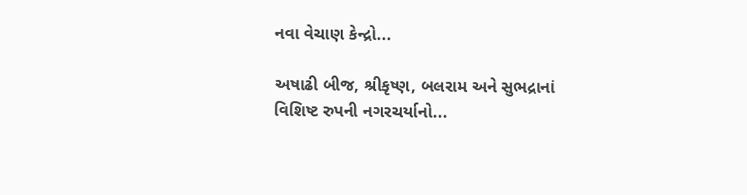નવા વેચાણ કેન્દ્રો...

અષાઢી બીજ, શ્રીકૃષ્ણ, બલરામ અને સુભદ્રાનાં વિશિષ્ટ રુપની નગરચર્યાનો...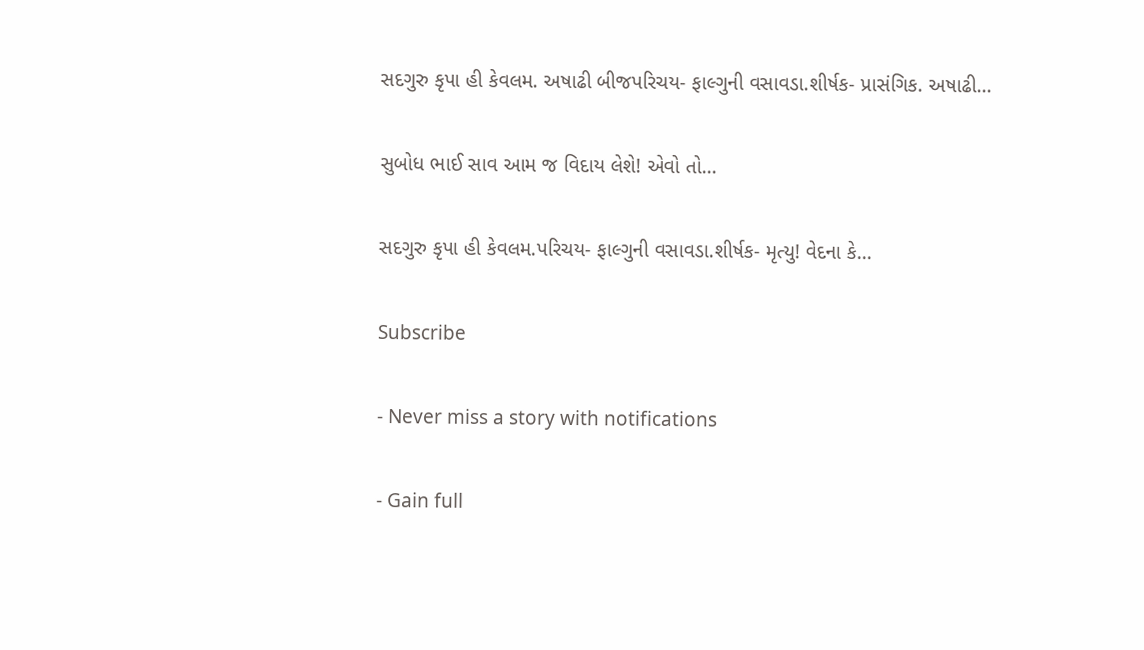સદગુરુ કૃપા હી કેવલમ. અષાઢી બીજપરિચય- ફાલ્ગુની વસાવડા.શીર્ષક- પ્રાસંગિક. અષાઢી...

સુબોધ ભાઈ સાવ આમ જ વિદાય લેશે! એવો તો...

સદગુરુ કૃપા હી કેવલમ.પરિચય- ફાલ્ગુની વસાવડા.શીર્ષક- મૃત્યુ! વેદના કે...

Subscribe

- Never miss a story with notifications

- Gain full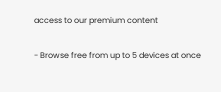access to our premium content

- Browse free from up to 5 devices at once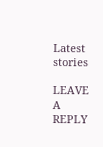Latest stories

LEAVE A REPLY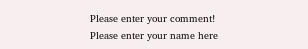Please enter your comment!
Please enter your name here